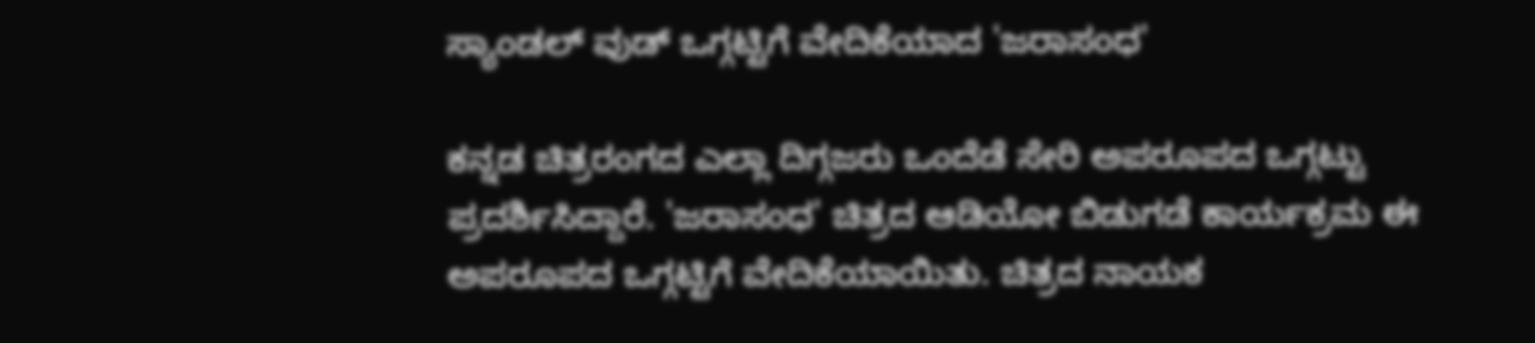ಸ್ಯಾಂಡಲ್ ವುಡ್ ಒಗ್ಗಟ್ಟಿಗೆ ವೇದಿಕೆಯಾದ 'ಜರಾಸಂಧ'

ಕನ್ನಡ ಚಿತ್ರರಂಗದ ಎಲ್ಲಾ ದಿಗ್ಗಜರು ಒಂದೆಡೆ ಸೇರಿ ಅಪರೂಪದ ಒಗ್ಗಟ್ಟು ಪ್ರದರ್ಶಿಸಿದ್ದಾರೆ. 'ಜರಾಸಂಧ' ಚಿತ್ರದ ಆಡಿಯೋ ಬಿಡುಗಡೆ ಕಾರ್ಯಕ್ರಮ ಈ ಅಪರೂಪದ ಒಗ್ಗಟ್ಟಿಗೆ ವೇದಿಕೆಯಾಯಿತು. ಚಿತ್ರದ ನಾಯಕ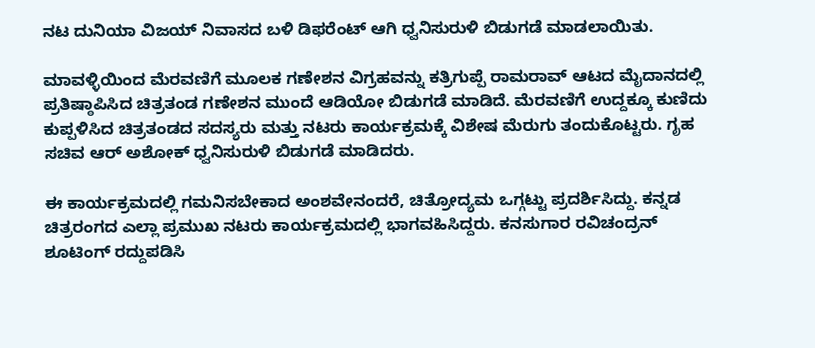ನಟ ದುನಿಯಾ ವಿಜಯ್ ನಿವಾಸದ ಬಳಿ ಡಿಫರೆಂಟ್ ಆಗಿ ಧ್ವನಿಸುರುಳಿ ಬಿಡುಗಡೆ ಮಾಡಲಾಯಿತು.

ಮಾವಳ್ಳಿಯಿಂದ ಮೆರವಣಿಗೆ ಮೂಲಕ ಗಣೇಶನ ವಿಗ್ರಹವನ್ನು ಕತ್ರಿಗುಪ್ಪೆ ರಾಮರಾವ್ ಆಟದ ಮೈದಾನದಲ್ಲಿ ಪ್ರತಿಷ್ಠಾಪಿಸಿದ ಚಿತ್ರತಂಡ ಗಣೇಶನ ಮುಂದೆ ಆಡಿಯೋ ಬಿಡುಗಡೆ ಮಾಡಿದೆ. ಮೆರವಣಿಗೆ ಉದ್ದಕ್ಕೂ ಕುಣಿದು ಕುಪ್ಪಳಿಸಿದ ಚಿತ್ರತಂಡದ ಸದಸ್ಯರು ಮತ್ತು ನಟರು ಕಾರ್ಯಕ್ರಮಕ್ಕೆ ವಿಶೇಷ ಮೆರುಗು ತಂದುಕೊಟ್ಟರು. ಗೃಹ ಸಚಿವ ಆರ್ ಅಶೋಕ್ ಧ್ವನಿಸುರುಳಿ ಬಿಡುಗಡೆ ಮಾಡಿದರು.

ಈ ಕಾರ್ಯಕ್ರಮದಲ್ಲಿ ಗಮನಿಸಬೇಕಾದ ಅಂಶವೇನಂದರೆ, ಚಿತ್ರೋದ್ಯಮ ಒಗ್ಗಟ್ಟು ಪ್ರದರ್ಶಿಸಿದ್ದು. ಕನ್ನಡ ಚಿತ್ರರಂಗದ ಎಲ್ಲಾ ಪ್ರಮುಖ ನಟರು ಕಾರ್ಯಕ್ರಮದಲ್ಲಿ ಭಾಗವಹಿಸಿದ್ದರು. ಕನಸುಗಾರ ರವಿಚಂದ್ರನ್ ಶೂಟಿಂಗ್ ರದ್ದುಪಡಿಸಿ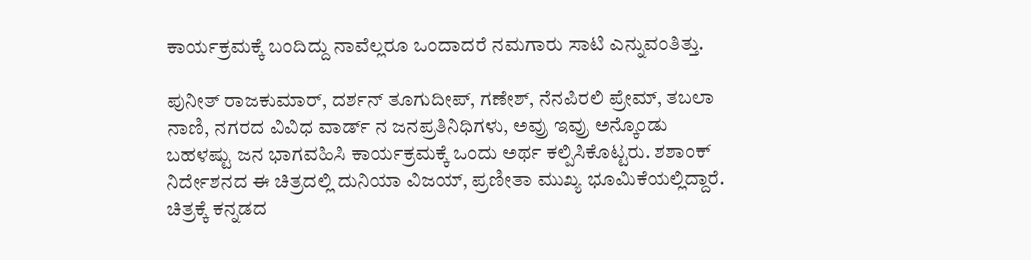ಕಾರ್ಯಕ್ರಮಕ್ಕೆ ಬಂದಿದ್ದು ನಾವೆಲ್ಲರೂ ಒಂದಾದರೆ ನಮಗಾರು ಸಾಟಿ ಎನ್ನುವಂತಿತ್ತು.

ಪುನೀತ್ ರಾಜಕುಮಾರ್, ದರ್ಶನ್ ತೂಗುದೀಪ್, ಗಣೇಶ್, ನೆನಪಿರಲಿ ಪ್ರೇಮ್, ತಬಲಾ ನಾಣಿ, ನಗರದ ವಿವಿಧ ವಾರ್ಡ್ ನ ಜನಪ್ರತಿನಿಧಿಗಳು, ಅವ್ರು ಇವ್ರು ಅನ್ಕೊಂಡು ಬಹಳಷ್ಟು ಜನ ಭಾಗವಹಿಸಿ ಕಾರ್ಯಕ್ರಮಕ್ಕೆ ಒಂದು ಅರ್ಥ ಕಲ್ಪಿಸಿಕೊಟ್ಟರು. ಶಶಾಂಕ್ ನಿರ್ದೇಶನದ ಈ ಚಿತ್ರದಲ್ಲಿ ದುನಿಯಾ ವಿಜಯ್, ಪ್ರಣೀತಾ ಮುಖ್ಯ ಭೂಮಿಕೆಯಲ್ಲಿದ್ದಾರೆ. ಚಿತ್ರಕ್ಕೆ ಕನ್ನಡದ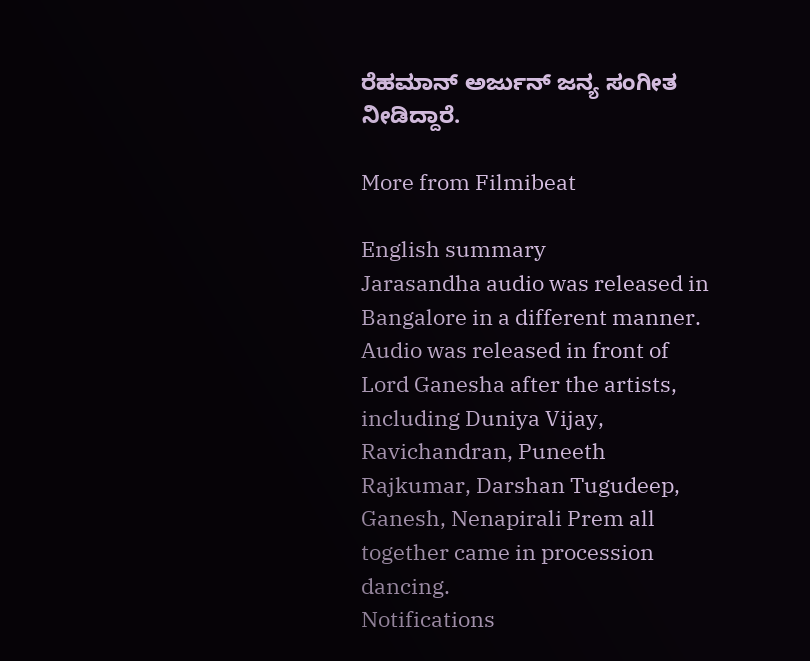ರೆಹಮಾನ್ ಅರ್ಜುನ್ ಜನ್ಯ ಸಂಗೀತ ನೀಡಿದ್ದಾರೆ.

More from Filmibeat

English summary
Jarasandha audio was released in Bangalore in a different manner. Audio was released in front of Lord Ganesha after the artists, including Duniya Vijay, Ravichandran, Puneeth Rajkumar, Darshan Tugudeep, Ganesh, Nenapirali Prem all together came in procession dancing.
Notifications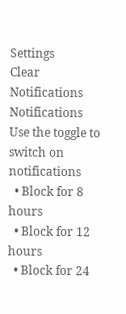Settings
Clear Notifications
Notifications
Use the toggle to switch on notifications
  • Block for 8 hours
  • Block for 12 hours
  • Block for 24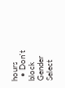hours
  • Don't block
Gender
Select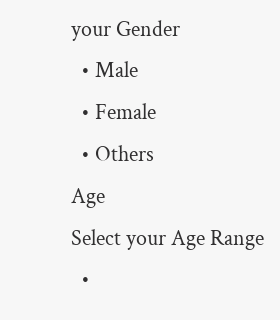your Gender
  • Male
  • Female
  • Others
Age
Select your Age Range
  •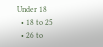Under 18
  • 18 to 25
  • 26 to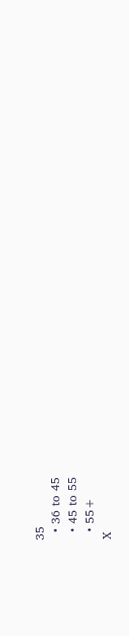35
  • 36 to 45
  • 45 to 55
  • 55+
X